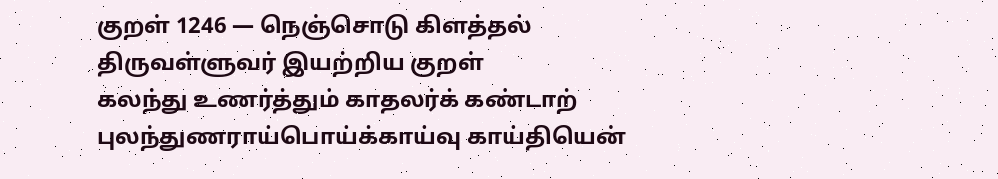குறள் 1246 — நெஞ்சொடு கிளத்தல்
திருவள்ளுவர் இயற்றிய குறள்
கலந்து உணர்த்தும் காதலர்க் கண்டாற் புலந்துணராய்பொய்க்காய்வு காய்தியென்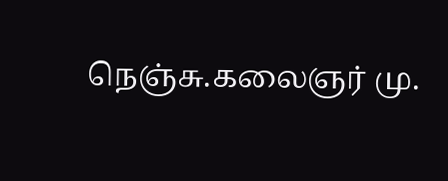நெஞ்சு.கலைஞர் மு.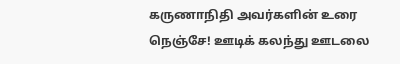கருணாநிதி அவர்களின் உரை
நெஞ்சே! ஊடிக் கலந்து ஊடலை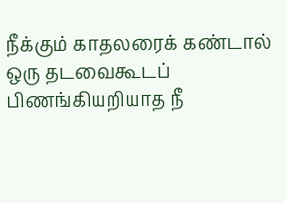நீக்கும் காதலரைக் கண்டால் ஒரு தடவைகூடப் பிணங்கியறியாத நீ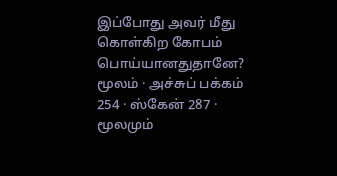இப்போது அவர் மீது கொள்கிற கோபம் பொய்யானதுதானே?
மூலம் · அச்சுப் பக்கம் 254 · ஸ்கேன் 287 · மூலமும்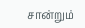சான்றும்